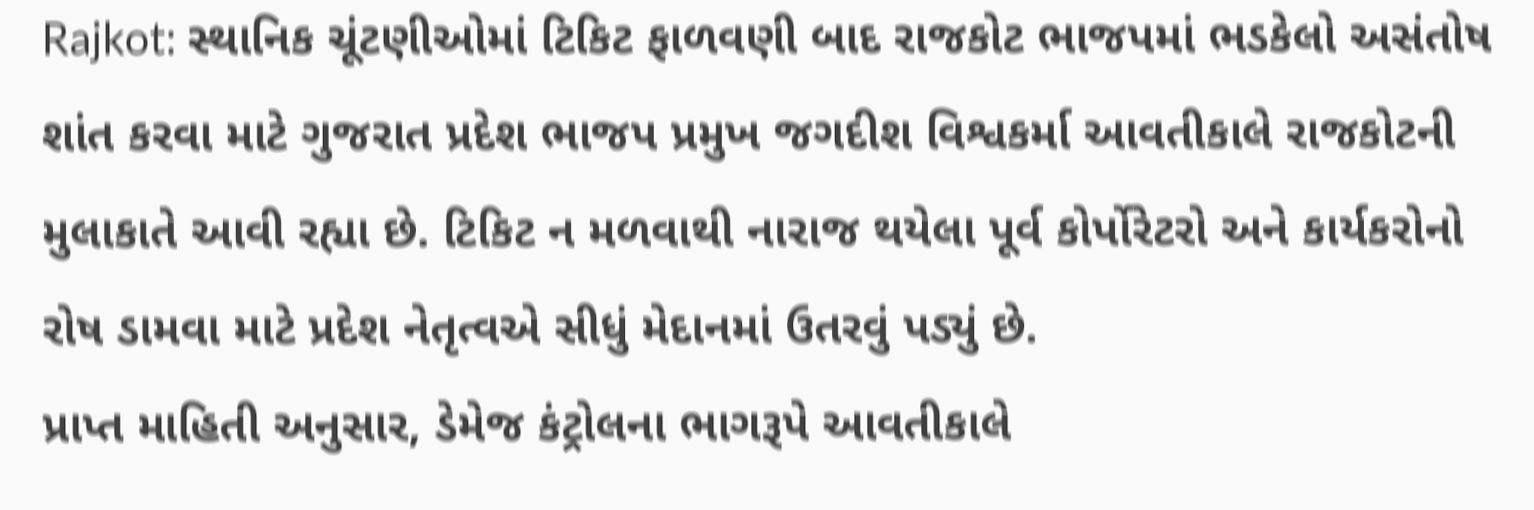Rajkot: સ્થાનિક ચૂંટણીઓમાં ટિકિટ ફાળવણી બાદ રાજકોટ ભાજપમાં ભડકેલો અસંતોષ શાંત કરવા માટે ગુજરાત પ્રદેશ ભાજપ પ્રમુખ જગદીશ વિશ્વકર્મા આવતીકાલે રાજકોટની મુલાકાતે આવી રહ્યા છે. ટિકિટ ન મળવાથી નારાજ થયેલા પૂર્વ કોર્પોરેટરો અને કાર્યકરોનો રોષ ડામવા માટે પ્રદેશ નેતૃત્વએ સીધું મેદાનમાં ઉતરવું પડ્યું છે.
પ્રાપ્ત માહિતી અનુસાર, ડેમેજ કંટ્રોલના ભાગરૂપે આવતીકાલે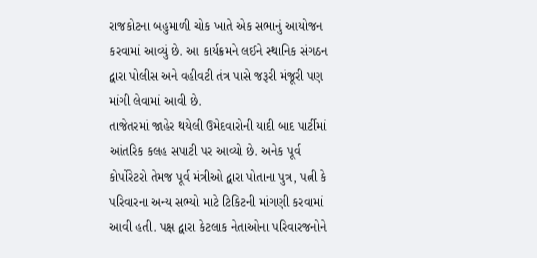રાજકોટના બહુમાળી ચોક ખાતે એક સભાનું આયોજન કરવામાં આવ્યું છે. આ કાર્યક્રમને લઈને સ્થાનિક સંગઠન દ્વારા પોલીસ અને વહીવટી તંત્ર પાસે જરૂરી મંજૂરી પણ માંગી લેવામાં આવી છે.
તાજેતરમાં જાહેર થયેલી ઉમેદવારોની યાદી બાદ પાર્ટીમાં આંતરિક કલહ સપાટી પર આવ્યો છે. અનેક પૂર્વ કોર્પોરેટરો તેમજ પૂર્વ મંત્રીઓ દ્વારા પોતાના પુત્ર, પત્ની કે પરિવારના અન્ય સભ્યો માટે ટિકિટની માંગણી કરવામાં આવી હતી. પક્ષ દ્વારા કેટલાક નેતાઓના પરિવારજનોને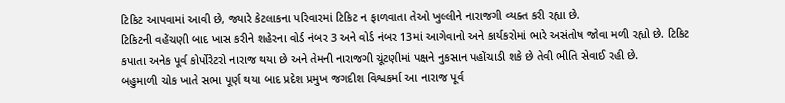ટિકિટ આપવામાં આવી છે, જ્યારે કેટલાકના પરિવારમાં ટિકિટ ન ફાળવાતા તેઓ ખુલ્લીને નારાજગી વ્યક્ત કરી રહ્યા છે.
ટિકિટની વહેંચણી બાદ ખાસ કરીને શહેરના વોર્ડ નંબર 3 અને વોર્ડ નંબર 13માં આગેવાનો અને કાર્યકરોમાં ભારે અસંતોષ જોવા મળી રહ્યો છે. ટિકિટ કપાતા અનેક પૂર્વ કોર્પોરેટરો નારાજ થયા છે અને તેમની નારાજગી ચૂંટણીમાં પક્ષને નુકસાન પહોંચાડી શકે છે તેવી ભીતિ સેવાઈ રહી છે.
બહુમાળી ચોક ખાતે સભા પૂર્ણ થયા બાદ પ્રદેશ પ્રમુખ જગદીશ વિશ્વકર્મા આ નારાજ પૂર્વ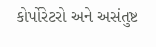કોર્પોરેટરો અને અસંતુષ્ટ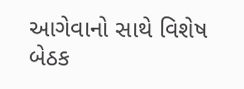આગેવાનો સાથે વિશેષ બેઠક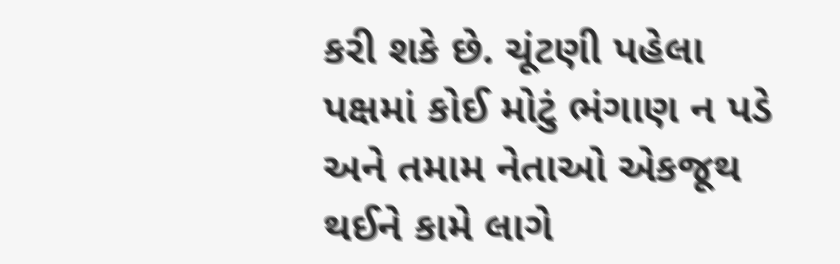કરી શકે છે. ચૂંટણી પહેલા પક્ષમાં કોઈ મોટું ભંગાણ ન પડે અને તમામ નેતાઓ એકજૂથ થઈને કામે લાગે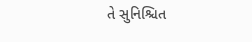તે સુનિશ્ચિત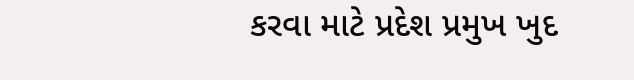કરવા માટે પ્રદેશ પ્રમુખ ખુદ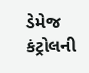ડેમેજ કંટ્રોલની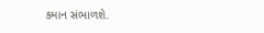કમાન સંભાળશે.